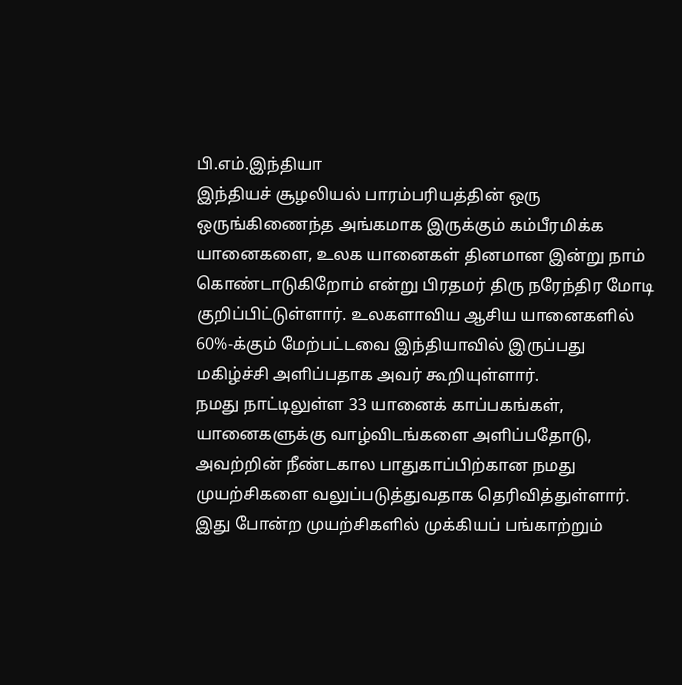பி.எம்.இந்தியா
இந்தியச் சூழலியல் பாரம்பரியத்தின் ஒரு ஒருங்கிணைந்த அங்கமாக இருக்கும் கம்பீரமிக்க யானைகளை, உலக யானைகள் தினமான இன்று நாம் கொண்டாடுகிறோம் என்று பிரதமர் திரு நரேந்திர மோடி குறிப்பிட்டுள்ளார். உலகளாவிய ஆசிய யானைகளில் 60%-க்கும் மேற்பட்டவை இந்தியாவில் இருப்பது மகிழ்ச்சி அளிப்பதாக அவர் கூறியுள்ளார்.
நமது நாட்டிலுள்ள 33 யானைக் காப்பகங்கள், யானைகளுக்கு வாழ்விடங்களை அளிப்பதோடு, அவற்றின் நீண்டகால பாதுகாப்பிற்கான நமது முயற்சிகளை வலுப்படுத்துவதாக தெரிவித்துள்ளார். இது போன்ற முயற்சிகளில் முக்கியப் பங்காற்றும்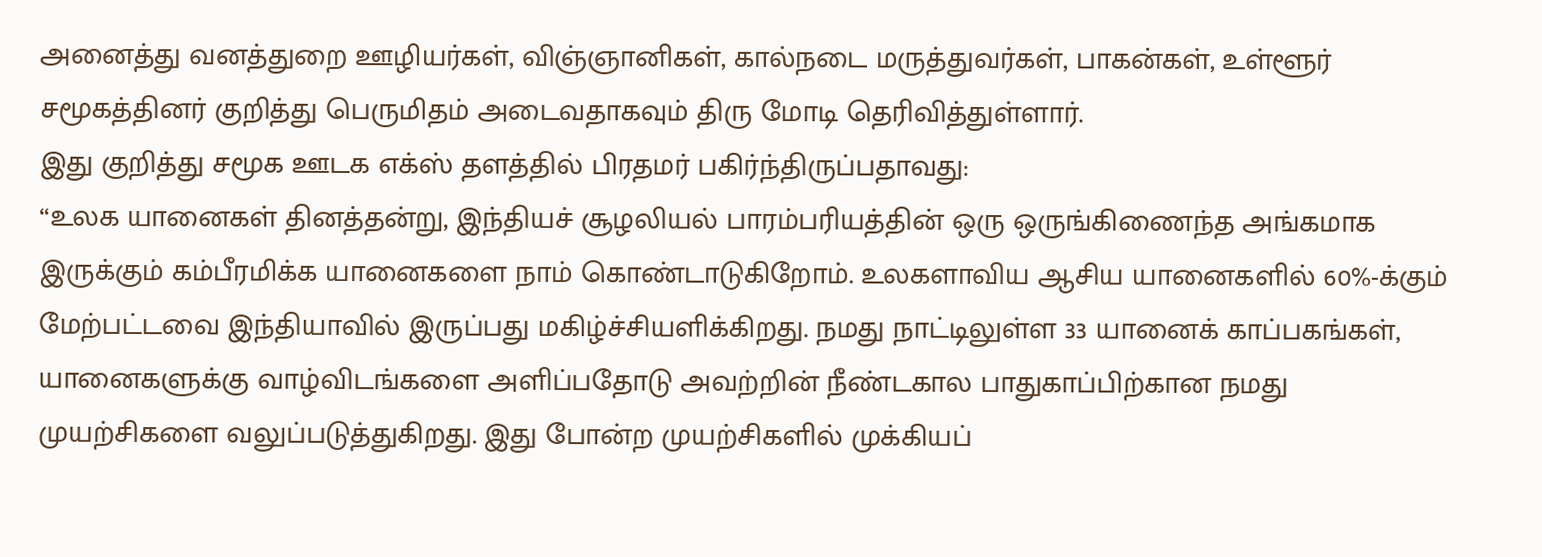அனைத்து வனத்துறை ஊழியர்கள், விஞ்ஞானிகள், கால்நடை மருத்துவர்கள், பாகன்கள், உள்ளூர் சமூகத்தினர் குறித்து பெருமிதம் அடைவதாகவும் திரு மோடி தெரிவித்துள்ளார்.
இது குறித்து சமூக ஊடக எக்ஸ் தளத்தில் பிரதமர் பகிர்ந்திருப்பதாவது:
“உலக யானைகள் தினத்தன்று, இந்தியச் சூழலியல் பாரம்பரியத்தின் ஒரு ஒருங்கிணைந்த அங்கமாக இருக்கும் கம்பீரமிக்க யானைகளை நாம் கொண்டாடுகிறோம். உலகளாவிய ஆசிய யானைகளில் 60%-க்கும் மேற்பட்டவை இந்தியாவில் இருப்பது மகிழ்ச்சியளிக்கிறது. நமது நாட்டிலுள்ள 33 யானைக் காப்பகங்கள், யானைகளுக்கு வாழ்விடங்களை அளிப்பதோடு அவற்றின் நீண்டகால பாதுகாப்பிற்கான நமது முயற்சிகளை வலுப்படுத்துகிறது. இது போன்ற முயற்சிகளில் முக்கியப்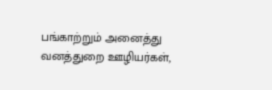பங்காற்றும் அனைத்து வனத்துறை ஊழியர்கள்,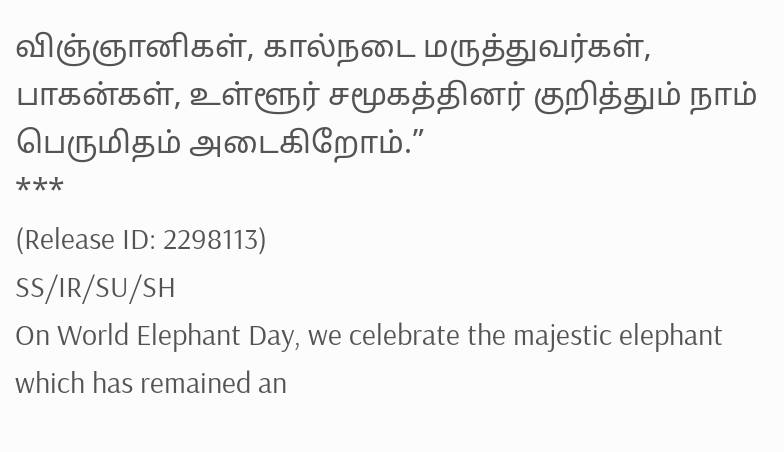விஞ்ஞானிகள், கால்நடை மருத்துவர்கள், பாகன்கள், உள்ளூர் சமூகத்தினர் குறித்தும் நாம் பெருமிதம் அடைகிறோம்.”
***
(Release ID: 2298113)
SS/IR/SU/SH
On World Elephant Day, we celebrate the majestic elephant which has remained an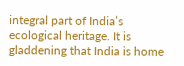integral part of India’s ecological heritage. It is gladdening that India is home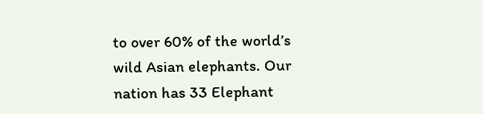to over 60% of the world’s wild Asian elephants. Our nation has 33 Elephant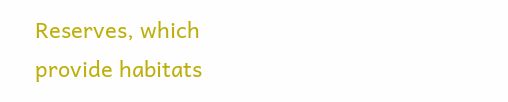Reserves, which provide habitats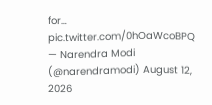for… pic.twitter.com/0hOaWcoBPQ
— Narendra Modi (@narendramodi) August 12, 2026